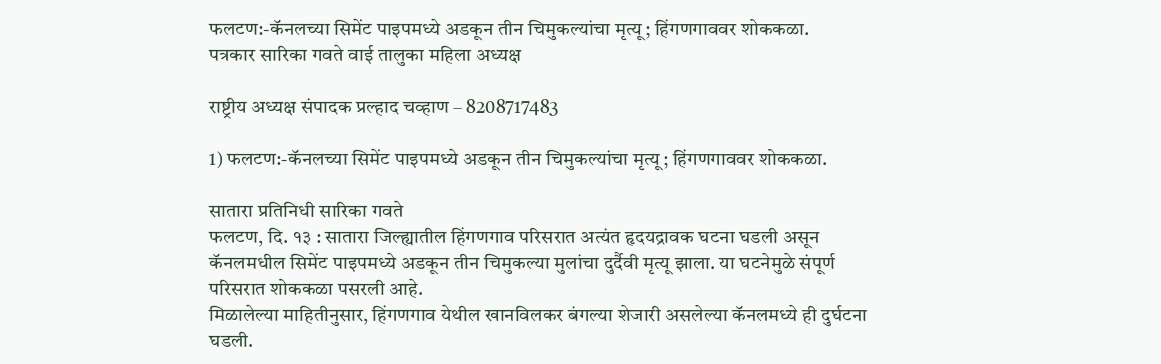फलटण:-कॅनलच्या सिमेंट पाइपमध्ये अडकून तीन चिमुकल्यांचा मृत्यू; हिंगणगाववर शोककळा.
पत्रकार सारिका गवते वाई तालुका महिला अध्यक्ष

राष्ट्रीय अध्यक्ष संपादक प्रल्हाद चव्हाण – 8208717483

1) फलटण:-कॅनलच्या सिमेंट पाइपमध्ये अडकून तीन चिमुकल्यांचा मृत्यू; हिंगणगाववर शोककळा.

सातारा प्रतिनिधी सारिका गवते
फलटण, दि. १३ : सातारा जिल्ह्यातील हिंगणगाव परिसरात अत्यंत हृदयद्रावक घटना घडली असून कॅनलमधील सिमेंट पाइपमध्ये अडकून तीन चिमुकल्या मुलांचा दुर्दैवी मृत्यू झाला. या घटनेमुळे संपूर्ण परिसरात शोककळा पसरली आहे.
मिळालेल्या माहितीनुसार, हिंगणगाव येथील खानविलकर बंगल्या शेजारी असलेल्या कॅनलमध्ये ही दुर्घटना घडली.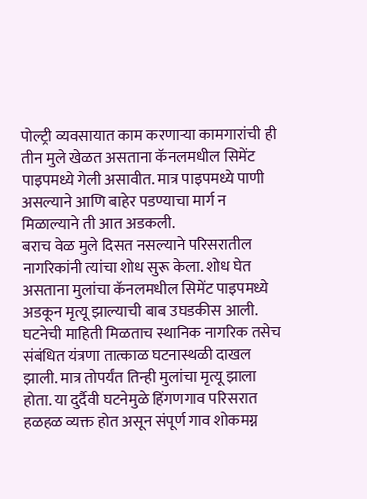पोल्ट्री व्यवसायात काम करणाऱ्या कामगारांची ही तीन मुले खेळत असताना कॅनलमधील सिमेंट पाइपमध्ये गेली असावीत. मात्र पाइपमध्ये पाणी असल्याने आणि बाहेर पडण्याचा मार्ग न मिळाल्याने ती आत अडकली.
बराच वेळ मुले दिसत नसल्याने परिसरातील नागरिकांनी त्यांचा शोध सुरू केला. शोध घेत असताना मुलांचा कॅनलमधील सिमेंट पाइपमध्ये अडकून मृत्यू झाल्याची बाब उघडकीस आली.
घटनेची माहिती मिळताच स्थानिक नागरिक तसेच संबंधित यंत्रणा तात्काळ घटनास्थळी दाखल झाली. मात्र तोपर्यंत तिन्ही मुलांचा मृत्यू झाला होता. या दुर्दैवी घटनेमुळे हिंगणगाव परिसरात हळहळ व्यक्त होत असून संपूर्ण गाव शोकमग्न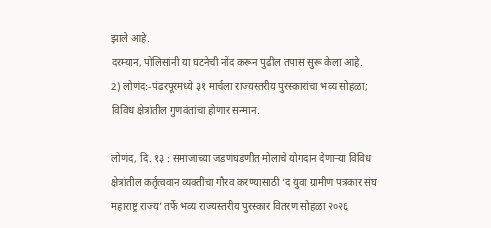झाले आहे.
दरम्यान, पोलिसांनी या घटनेची नोंद करून पुढील तपास सुरू केला आहे.
2) लोणंद:-पंढरपूरमध्ये ३१ मार्चला राज्यस्तरीय पुरस्कारांचा भव्य सोहळा; विविध क्षेत्रांतील गुणवंतांचा होणार सन्मान.

लोणंद, दि. १३ : समाजाच्या जडणघडणीत मोलाचे योगदान देणाऱ्या विविध क्षेत्रांतील कर्तृत्ववान व्यक्तींचा गौरव करण्यासाठी ‘द युवा ग्रामीण पत्रकार संघ महाराष्ट्र राज्य’ तर्फे भव्य राज्यस्तरीय पुरस्कार वितरण सोहळा २०२६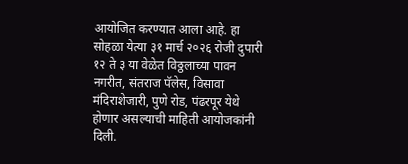आयोजित करण्यात आला आहे. हा सोहळा येत्या ३१ मार्च २०२६ रोजी दुपारी १२ ते ३ या वेळेत विठ्ठलाच्या पावन नगरीत, संतराज पॅलेस, विसावा मंदिराशेजारी, पुणे रोड, पंढरपूर येथे होणार असल्याची माहिती आयोजकांनी दिली.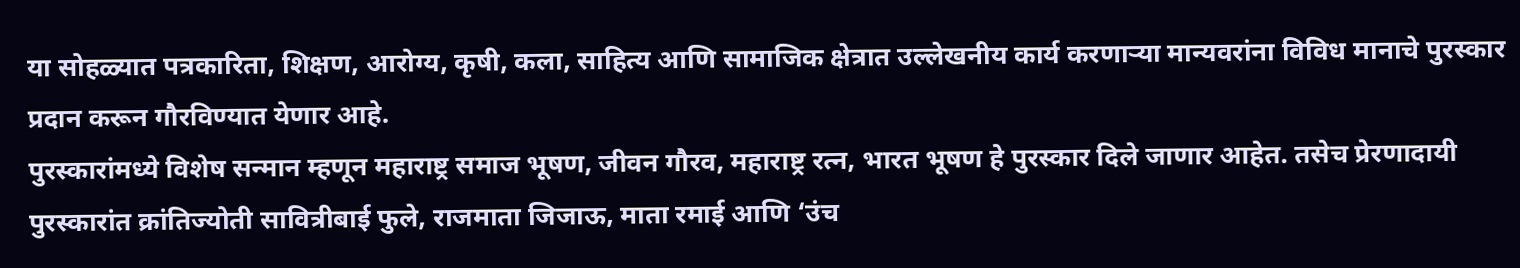या सोहळ्यात पत्रकारिता, शिक्षण, आरोग्य, कृषी, कला, साहित्य आणि सामाजिक क्षेत्रात उल्लेखनीय कार्य करणाऱ्या मान्यवरांना विविध मानाचे पुरस्कार प्रदान करून गौरविण्यात येणार आहे.
पुरस्कारांमध्ये विशेष सन्मान म्हणून महाराष्ट्र समाज भूषण, जीवन गौरव, महाराष्ट्र रत्न, भारत भूषण हे पुरस्कार दिले जाणार आहेत. तसेच प्रेरणादायी पुरस्कारांत क्रांतिज्योती सावित्रीबाई फुले, राजमाता जिजाऊ, माता रमाई आणि ‘उंच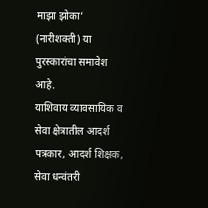माझा झोका’ (नारीशक्ती) या पुरस्कारांचा समावेश आहे.
याशिवाय व्यावसायिक व सेवा क्षेत्रातील आदर्श पत्रकार, आदर्श शिक्षक, सेवा धन्वंतरी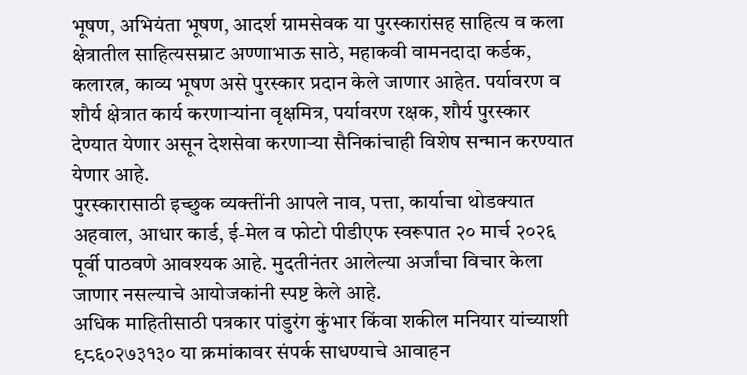भूषण, अभियंता भूषण, आदर्श ग्रामसेवक या पुरस्कारांसह साहित्य व कला क्षेत्रातील साहित्यसम्राट अण्णाभाऊ साठे, महाकवी वामनदादा कर्डक, कलारत्न, काव्य भूषण असे पुरस्कार प्रदान केले जाणार आहेत. पर्यावरण व शौर्य क्षेत्रात कार्य करणाऱ्यांना वृक्षमित्र, पर्यावरण रक्षक, शौर्य पुरस्कार देण्यात येणार असून देशसेवा करणाऱ्या सैनिकांचाही विशेष सन्मान करण्यात येणार आहे.
पुरस्कारासाठी इच्छुक व्यक्तींनी आपले नाव, पत्ता, कार्याचा थोडक्यात अहवाल, आधार कार्ड, ई-मेल व फोटो पीडीएफ स्वरूपात २० मार्च २०२६ पूर्वी पाठवणे आवश्यक आहे. मुदतीनंतर आलेल्या अर्जांचा विचार केला जाणार नसल्याचे आयोजकांनी स्पष्ट केले आहे.
अधिक माहितीसाठी पत्रकार पांडुरंग कुंभार किंवा शकील मनियार यांच्याशी ९८६०२७३१३० या क्रमांकावर संपर्क साधण्याचे आवाहन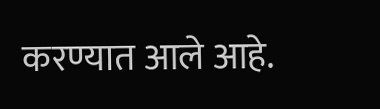करण्यात आले आहे.